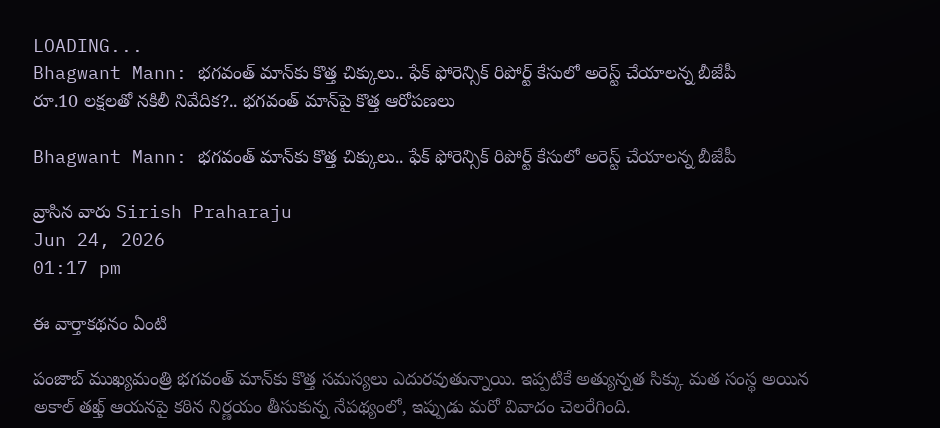LOADING...
Bhagwant Mann: భగవంత్ మాన్‌కు కొత్త చిక్కులు.. ఫేక్ ఫోరెన్సిక్ రిపోర్ట్ కేసులో అరెస్ట్ చేయాలన్న బీజేపీ
రూ.10 లక్షలతో నకిలీ నివేదిక?.. భగవంత్ మాన్‌పై కొత్త ఆరోపణలు

Bhagwant Mann: భగవంత్ మాన్‌కు కొత్త చిక్కులు.. ఫేక్ ఫోరెన్సిక్ రిపోర్ట్ కేసులో అరెస్ట్ చేయాలన్న బీజేపీ

వ్రాసిన వారు Sirish Praharaju
Jun 24, 2026
01:17 pm

ఈ వార్తాకథనం ఏంటి

పంజాబ్ ముఖ్యమంత్రి భగవంత్ మాన్‌కు కొత్త సమస్యలు ఎదురవుతున్నాయి. ఇప్పటికే అత్యున్నత సిక్కు మత సంస్థ అయిన అకాల్ తఖ్త్ ఆయనపై కఠిన నిర్ణయం తీసుకున్న నేపథ్యంలో, ఇప్పుడు మరో వివాదం చెలరేగింది.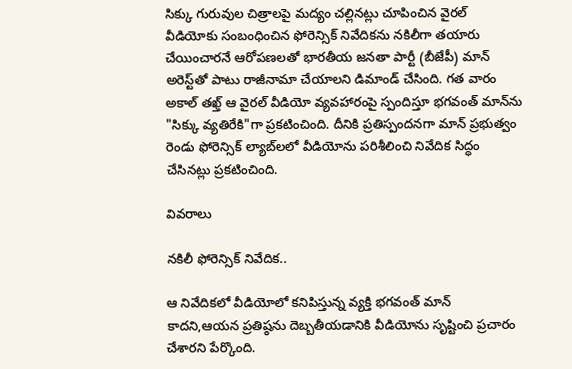సిక్కు గురువుల చిత్రాలపై మద్యం చల్లినట్లు చూపించిన వైరల్ వీడియోకు సంబంధించిన ఫోరెన్సిక్ నివేదికను నకిలీగా తయారు చేయించారనే ఆరోపణలతో భారతీయ జనతా పార్టీ (బీజేపీ) మాన్ అరెస్ట్‌తో పాటు రాజీనామా చేయాలని డిమాండ్ చేసింది. గత వారం అకాల్ తఖ్త్ ఆ వైరల్ వీడియో వ్యవహారంపై స్పందిస్తూ భగవంత్ మాన్‌ను "సిక్కు వ్యతిరేకి"గా ప్రకటించింది. దీనికి ప్రతిస్పందనగా మాన్ ప్రభుత్వం రెండు ఫోరెన్సిక్ ల్యాబ్‌లలో వీడియోను పరిశీలించి నివేదిక సిద్ధం చేసినట్లు ప్రకటించింది.

వివరాలు

నకిలీ ఫోరెన్సిక్ నివేదిక..

ఆ నివేదికలో వీడియోలో కనిపిస్తున్న వ్యక్తి భగవంత్ మాన్ కాదని,ఆయన ప్రతిష్ఠను దెబ్బతీయడానికి వీడియోను సృష్టించి ప్రచారం చేశారని పేర్కొంది.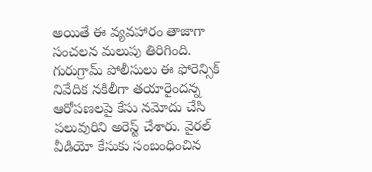అయితే ఈ వ్యవహారం తాజాగా సంచలన మలుపు తిరిగింది. గురుగ్రామ్ పోలీసులు ఈ ఫోరెన్సిక్ నివేదిక నకిలీగా తయారైందన్న ఆరోపణలపై కేసు నమోదు చేసి పలువురిని అరెస్ట్ చేశారు. వైరల్ వీడియో కేసుకు సంబంధించిన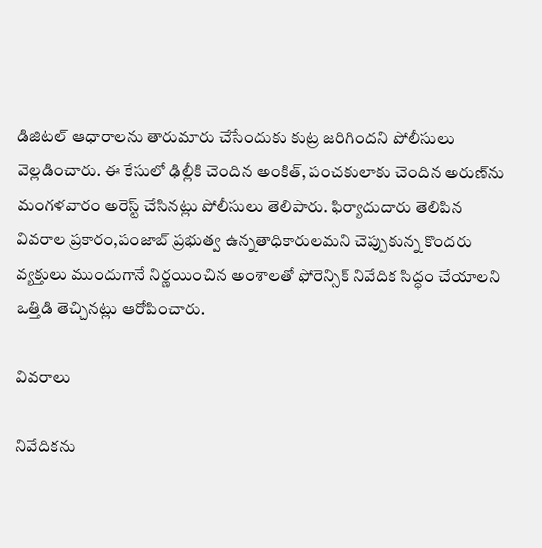డిజిటల్ ఆధారాలను తారుమారు చేసేందుకు కుట్ర జరిగిందని పోలీసులు వెల్లడించారు. ఈ కేసులో ఢిల్లీకి చెందిన అంకిత్, పంచకులాకు చెందిన అరుణ్‌ను మంగళవారం అరెస్ట్ చేసినట్లు పోలీసులు తెలిపారు. ఫిర్యాదుదారు తెలిపిన వివరాల ప్రకారం,పంజాబ్ ప్రభుత్వ ఉన్నతాధికారులమని చెప్పుకున్న కొందరు వ్యక్తులు ముందుగానే నిర్ణయించిన అంశాలతో ఫోరెన్సిక్ నివేదిక సిద్ధం చేయాలని ఒత్తిడి తెచ్చినట్లు ఆరోపించారు.

వివరాలు

నివేదికను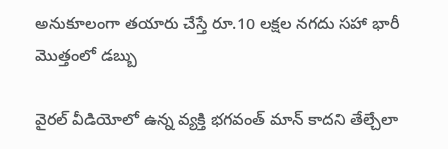అనుకూలంగా తయారు చేస్తే రూ.10 లక్షల నగదు సహా భారీ మొత్తంలో డబ్బు

వైరల్ వీడియోలో ఉన్న వ్యక్తి భగవంత్ మాన్ కాదని తేల్చేలా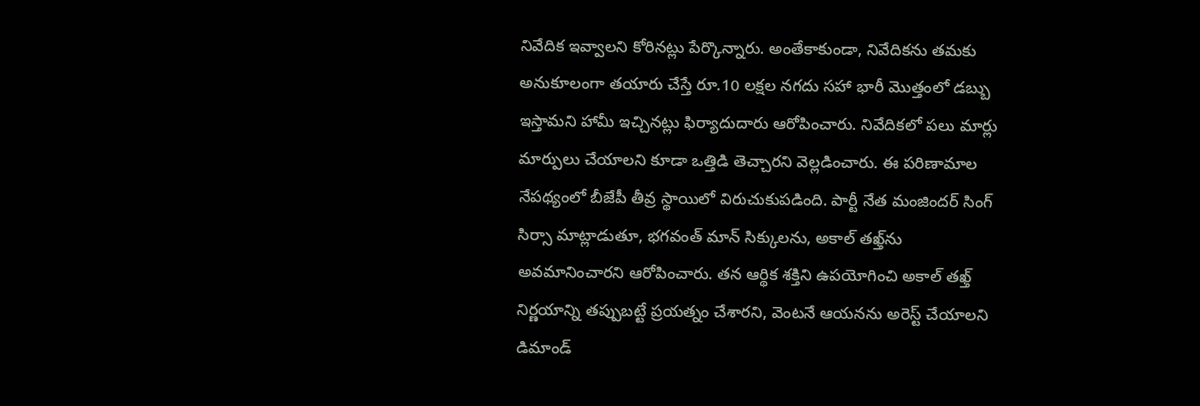నివేదిక ఇవ్వాలని కోరినట్లు పేర్కొన్నారు. అంతేకాకుండా, నివేదికను తమకు అనుకూలంగా తయారు చేస్తే రూ.10 లక్షల నగదు సహా భారీ మొత్తంలో డబ్బు ఇస్తామని హామీ ఇచ్చినట్లు ఫిర్యాదుదారు ఆరోపించారు. నివేదికలో పలు మార్లు మార్పులు చేయాలని కూడా ఒత్తిడి తెచ్చారని వెల్లడించారు. ఈ పరిణామాల నేపథ్యంలో బీజేపీ తీవ్ర స్థాయిలో విరుచుకుపడింది. పార్టీ నేత మంజిందర్ సింగ్ సిర్సా మాట్లాడుతూ, భగవంత్ మాన్ సిక్కులను, అకాల్ తఖ్త్‌ను అవమానించారని ఆరోపించారు. తన ఆర్థిక శక్తిని ఉపయోగించి అకాల్ తఖ్త్ నిర్ణయాన్ని తప్పుబట్టే ప్రయత్నం చేశారని, వెంటనే ఆయనను అరెస్ట్ చేయాలని డిమాండ్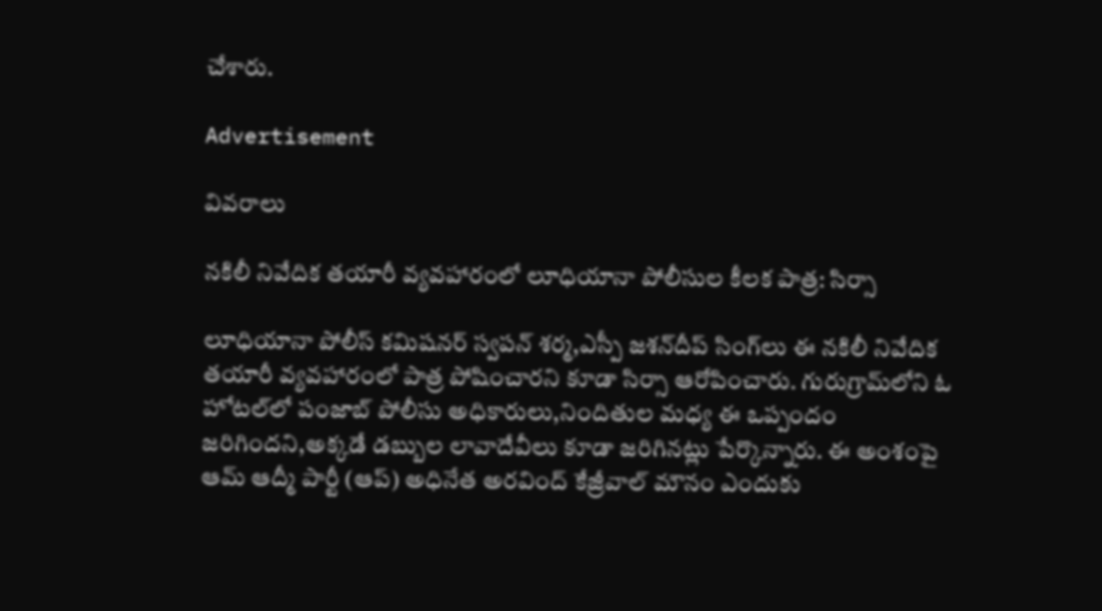చేశారు.

Advertisement

వివరాలు

నకిలీ నివేదిక తయారీ వ్యవహారంలో లూధియానా పోలీసుల కీలక పాత్ర: సిర్సా

లూధియానా పోలీస్ కమిషనర్ స్వపన్ శర్మ,ఎస్పీ జశన్‌దీప్ సింగ్‌లు ఈ నకిలీ నివేదిక తయారీ వ్యవహారంలో పాత్ర పోషించారని కూడా సిర్సా ఆరోపించారు. గురుగ్రామ్‌లోని ఓ హోటల్‌లో పంజాబ్ పోలీసు అధికారులు,నిందితుల మధ్య ఈ ఒప్పందం జరిగిందని,అక్కడే డబ్బుల లావాదేవీలు కూడా జరిగినట్లు పేర్కొన్నారు. ఈ అంశంపై ఆమ్ ఆద్మీ పార్టీ (ఆప్) అధినేత అరవింద్ కేజ్రీవాల్ మౌనం ఎందుకు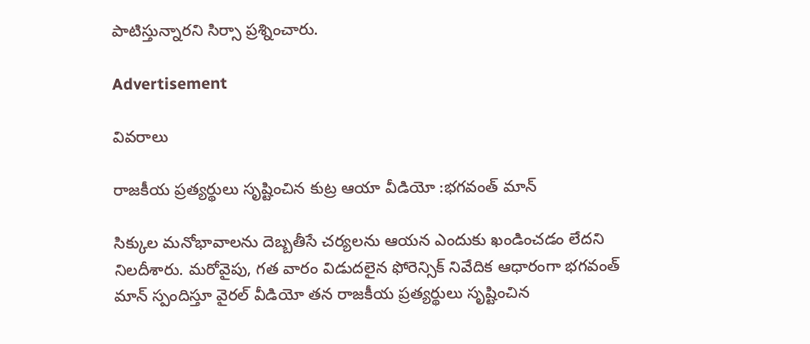పాటిస్తున్నారని సిర్సా ప్రశ్నించారు.

Advertisement

వివరాలు

రాజకీయ ప్రత్యర్థులు సృష్టించిన కుట్ర ఆయా వీడియో :భగవంత్ మాన్

సిక్కుల మనోభావాలను దెబ్బతీసే చర్యలను ఆయన ఎందుకు ఖండించడం లేదని నిలదీశారు. మరోవైపు, గత వారం విడుదలైన ఫోరెన్సిక్ నివేదిక ఆధారంగా భగవంత్ మాన్ స్పందిస్తూ వైరల్ వీడియో తన రాజకీయ ప్రత్యర్థులు సృష్టించిన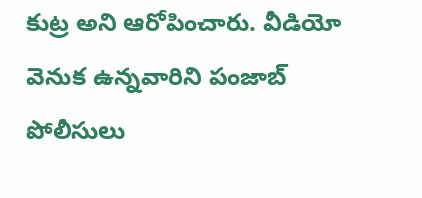కుట్ర అని ఆరోపించారు. వీడియో వెనుక ఉన్నవారిని పంజాబ్ పోలీసులు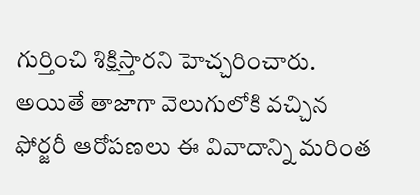గుర్తించి శిక్షిస్తారని హెచ్చరించారు. అయితే తాజాగా వెలుగులోకి వచ్చిన ఫోర్జరీ ఆరోపణలు ఈ వివాదాన్ని మరింత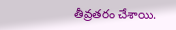తీవ్రతరం చేశాయి.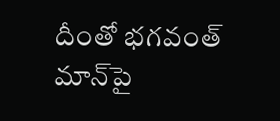దీంతో భగవంత్ మాన్‌పై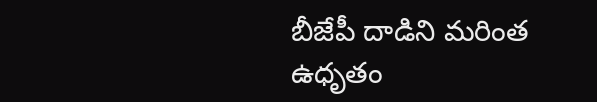బీజేపీ దాడిని మరింత ఉధృతం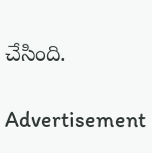చేసింది.

Advertisement